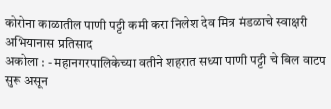कोरोना काळातील पाणी पट्टी कमी करा निलेश देव मित्र मंडळाचे स्वाक्षरी अभियानास प्रतिसाद
अकोला : - महानगरपालिकेच्या वतीने शहरात सध्या पाणी पट्टी चे बिल वाटप सुरू असून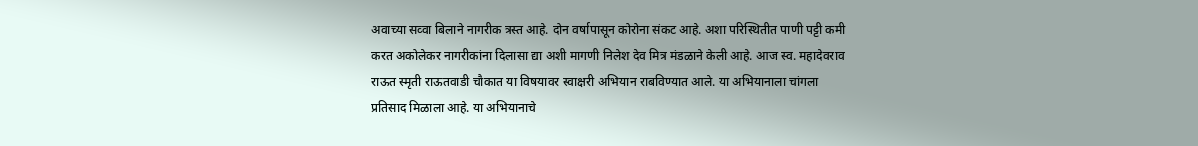अवाच्या सव्वा बिलाने नागरीक त्रस्त आहे. दोन वर्षापासून कोरोना संकट आहे. अशा परिस्थितीत पाणी पट्टी कमी करत अकोलेकर नागरीकांना दिलासा द्या अशी मागणी निलेश देव मित्र मंडळाने केली आहे. आज स्व. महादेवराव राऊत स्मृती राऊतवाडी चौकात या विषयावर स्वाक्षरी अभियान राबविण्यात आले. या अभियानाला चांगला प्रतिसाद मिळाला आहे. या अभियानाचे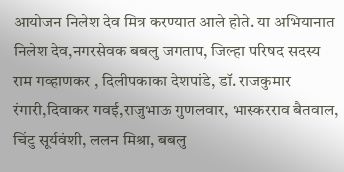आयोजन निलेश देव मित्र करण्यात आले होते. या अभियानात निलेश देव,नगरसेवक बबलु जगताप, जिल्हा परिषद सदस्य राम गव्हाणकर , दिलीपकाका देशपांडे, डॉ. राजकुमार रंगारी,दिवाकर गवई,राजुभाऊ गुणलवार, भास्करराव बैतवाल, चिंटु सूर्यवंशी, ललन मिश्रा, बबलु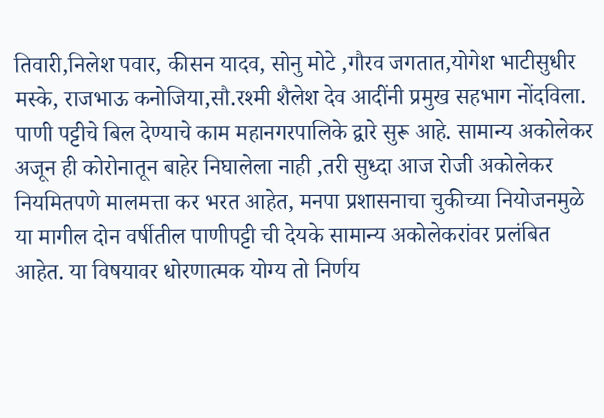तिवारी,निलेश पवार, कीसन यादव, सोनु मोटे ,गौरव जगतात,योगेश भाटीसुधीर मस्के, राजभाऊ कनोजिया,सौ.रश्मी शैलेश देव आदींनी प्रमुख सहभाग नोंदविला.
पाणी पट्टीचे बिल देण्याचे काम महानगरपालिके द्वारे सुरू आहे. सामान्य अकोलेकर अजून ही कोरोनातून बाहेर निघालेला नाही ,तरी सुध्दा आज रोजी अकोलेकर नियमितपणे मालमत्ता कर भरत आहेत, मनपा प्रशासनाचा चुकीच्या नियोजनमुळे या मागील दोन वर्षीतील पाणीपट्टी ची देयके सामान्य अकोलेकरांवर प्रलंबित आहेत. या विषयावर धोरणात्मक योग्य तो निर्णय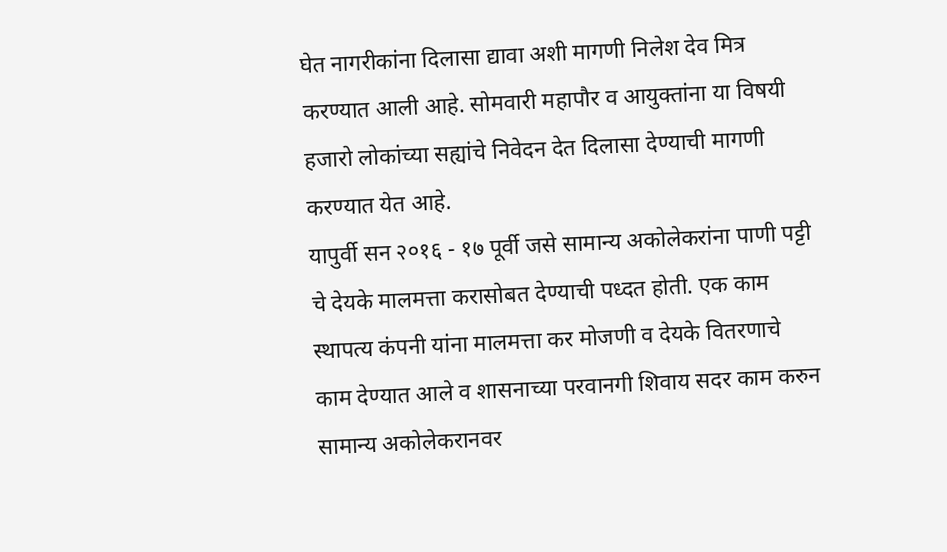घेत नागरीकांना दिलासा द्यावा अशी मागणी निलेश देव मित्र करण्यात आली आहे. सोमवारी महापौर व आयुक्तांना या विषयी हजारो लोकांच्या सह्यांचे निवेदन देत दिलासा देण्याची मागणी करण्यात येत आहे.
यापुर्वी सन २०१६ - १७ पूर्वी जसे सामान्य अकोलेकरांना पाणी पट्टी चे देयके मालमत्ता करासोबत देण्याची पध्दत होती. एक काम स्थापत्य कंपनी यांना मालमत्ता कर मोजणी व देयके वितरणाचे काम देण्यात आले व शासनाच्या परवानगी शिवाय सदर काम करुन सामान्य अकोलेकरानवर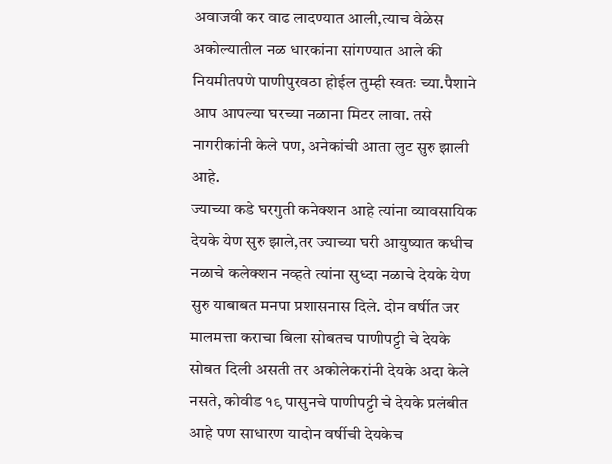अवाजवी कर वाढ लादण्यात आली,त्याच वेळेस अकोल्यातील नळ धारकांना सांगण्यात आले की नियमीतपणे पाणीपुरवठा होईल तुम्ही स्वतः च्या.पैशाने आप आपल्या घरच्या नळाना मिटर लावा. तसे नागरीकांनी केले पण, अनेकांची आता लुट सुरु झाली आहे.
ज्याच्या कडे घरगुती कनेक्शन आहे त्यांना व्यावसायिक देयके येण सुरु झाले,तर ज्याच्या घरी आयुष्यात कधीच नळाचे कलेक्शन नव्हते त्यांना सुध्दा नळाचे देयके येण सुरु याबाबत मनपा प्रशासनास दिले. दोन वर्षीत जर मालमत्ता कराचा बिला सोबतच पाणीपट्टी चे देयके सोबत दिली असती तर अकोलेकरांनी देयके अदा केले नसते, कोवीड १९ पासुनचे पाणीपट्टी चे देयके प्रलंबीत आहे पण साधारण यादोन वर्षीची देयकेच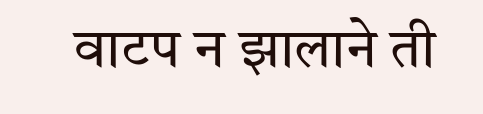वाटप न झालाने ती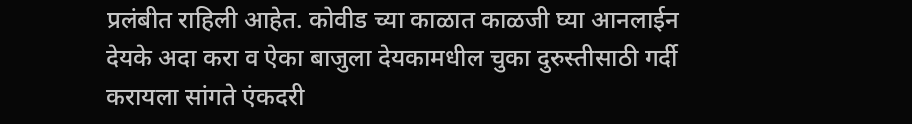प्रलंबीत राहिली आहेत. कोवीड च्या काळात काळजी घ्या आनलाईन देयके अदा करा व ऐका बाजुला देयकामधील चुका दुरुस्तीसाठी गर्दी करायला सांगते एंकदरी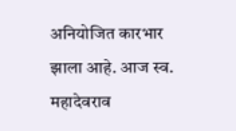अनियोजित कारभार झाला आहे. आज स्व. महादेवराव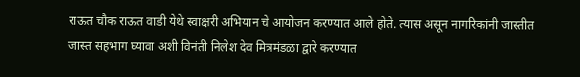राऊत चौक राऊत वाडी येथे स्वाक्षरी अभियान चे आयोजन करण्यात आले होते. त्यास असून नागरिकांनी जास्तीत जास्त सहभाग घ्यावा अशी विनंती निलेश देव मित्रमंडळा द्वारे करण्यात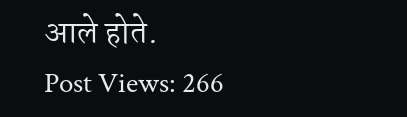आले होते.
Post Views: 266